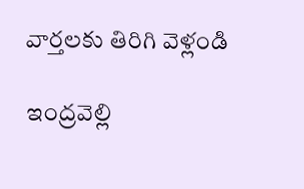వార్తలకు తిరిగి వెళ్లండి

ఇంద్రవెల్లి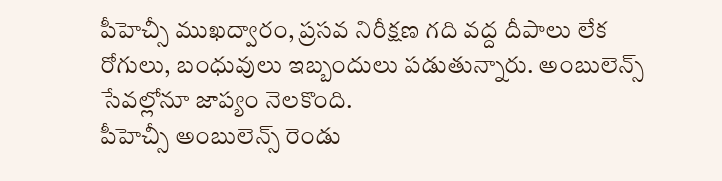పీహెచ్సీ ముఖద్వారం, ప్రసవ నిరీక్షణ గది వద్ద దీపాలు లేక రోగులు, బంధువులు ఇబ్బందులు పడుతున్నారు. అంబులెన్స్ సేవల్లోనూ జాప్యం నెలకొంది.
పీహెచ్సీ అంబులెన్స్ రెండు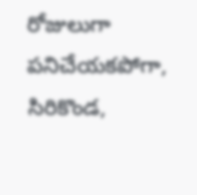రోజులుగా పనిచేయకపోగా, సిరికొండ,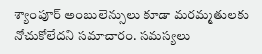శ్యాంపూర్ అంబులెన్సులు కూడా మరమ్మతులకు నోచుకోలేదని సమాచారం. సమస్యలు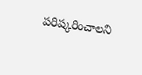పరిష్కరించాలని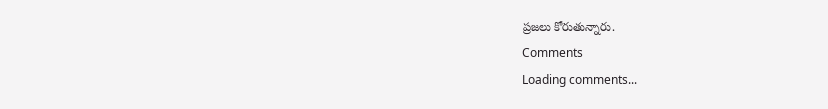ప్రజలు కోరుతున్నారు.
Comments
Loading comments...